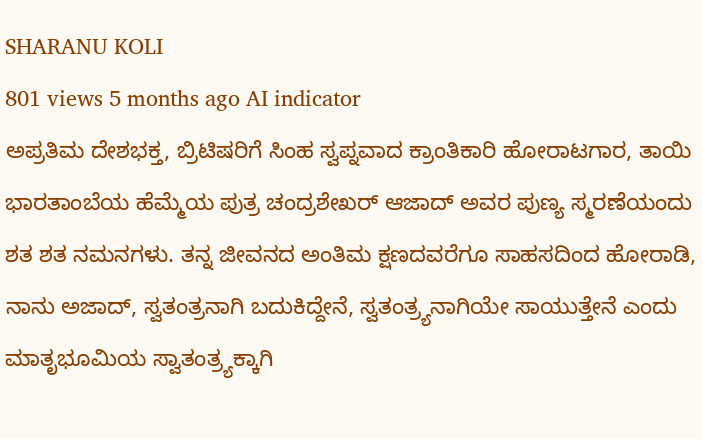SHARANU KOLI
801 views 5 months ago AI indicator
ಅಪ್ರತಿಮ ದೇಶಭಕ್ತ, ಬ್ರಿಟಿಷರಿಗೆ ಸಿಂಹ ಸ್ವಪ್ನವಾದ ಕ್ರಾಂತಿಕಾರಿ ಹೋರಾಟಗಾರ, ತಾಯಿ ಭಾರತಾಂಬೆಯ ಹೆಮ್ಮೆಯ ಪುತ್ರ ಚಂದ್ರಶೇಖರ್ ಆಜಾದ್ ಅವರ ಪುಣ್ಯ ಸ್ಮರಣೆಯಂದು ಶತ ಶತ ನಮನಗಳು. ತನ್ನ ಜೀವನದ ಅಂತಿಮ ಕ್ಷಣದವರೆಗೂ ಸಾಹಸದಿಂದ ಹೋರಾಡಿ, ನಾನು ಅಜಾದ್, ಸ್ವತಂತ್ರನಾಗಿ ಬದುಕಿದ್ದೇನೆ, ಸ್ವತಂತ್ರ್ಯನಾಗಿಯೇ ಸಾಯುತ್ತೇನೆ ಎಂದು ಮಾತೃಭೂಮಿಯ ಸ್ವಾತಂತ್ರ್ಯಕ್ಕಾಗಿ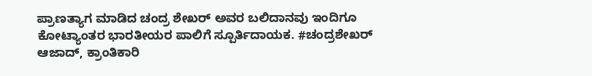ಪ್ರಾಣತ್ಯಾಗ ಮಾಡಿದ ಚಂದ್ರ ಶೇಖರ್ ಅವರ ಬಲಿದಾನವು ಇಂದಿಗೂ ಕೋಟ್ಯಾಂತರ ಭಾರತೀಯರ ಪಾಲಿಗೆ ಸ್ಪೂರ್ತಿದಾಯಕ. #ಚಂದ್ರಶೇಖರ್ ಆಜಾದ್, ಕ್ರಾಂತಿಕಾರಿ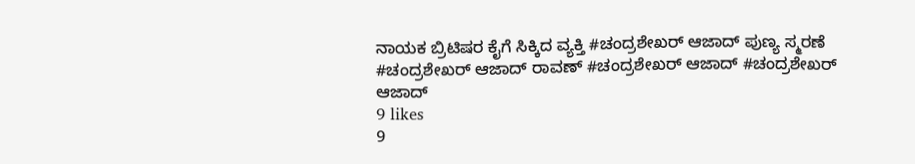ನಾಯಕ ಬ್ರಿಟಿಷರ ಕೈಗೆ ಸಿಕ್ಕಿದ ವ್ಯಕ್ತಿ #ಚಂದ್ರಶೇಖರ್ ಆಜಾದ್ ಪುಣ್ಯ ಸ್ಮರಣೆ #ಚಂದ್ರಶೇಖರ್ ಆಜಾದ್ ರಾವಣ್ #ಚಂದ್ರಶೇಖರ್ ಆಜಾದ್ #ಚಂದ್ರಶೇಖರ್ ಆಜಾದ್
9 likes
9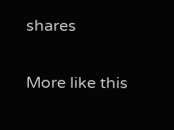shares

More like this